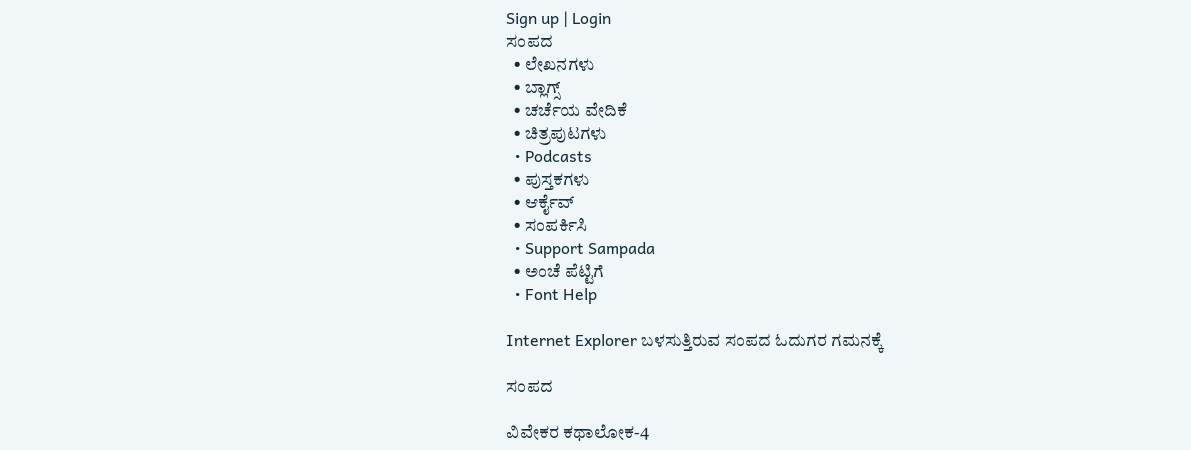Sign up | Login
ಸಂಪದ
  • ಲೇಖನಗಳು
  • ಬ್ಲಾಗ್ಸ್
  • ಚರ್ಚೆಯ ವೇದಿಕೆ
  • ಚಿತ್ರಪುಟಗಳು
  • Podcasts
  • ಪುಸ್ತಕಗಳು
  • ಆರ್ಕೈವ್
  • ಸಂಪರ್ಕಿಸಿ
  • Support Sampada
  • ಅಂಚೆ ಪೆಟ್ಟಿಗೆ
  • Font Help

Internet Explorer ಬಳಸುತ್ತಿರುವ ಸಂಪದ ಓದುಗರ ಗಮನಕ್ಕೆ

ಸಂಪದ

ವಿವೇಕರ ಕಥಾಲೋಕ-4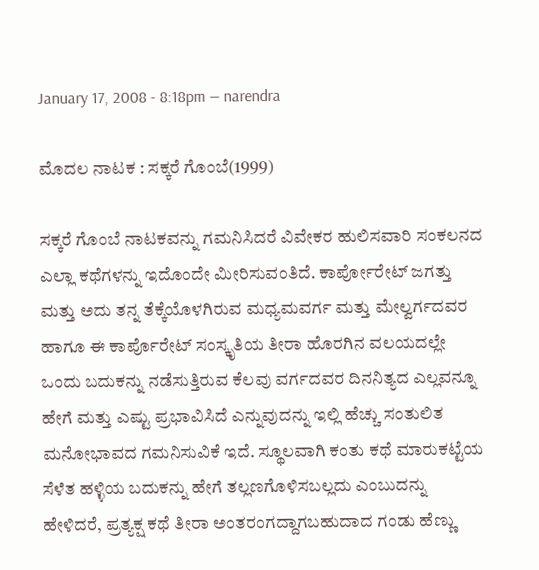January 17, 2008 - 8:18pm — narendra

ಮೊದಲ ನಾಟಕ : ಸಕ್ಕರೆ ಗೊಂಬೆ(1999)

ಸಕ್ಕರೆ ಗೊಂಬೆ ನಾಟಕವನ್ನು ಗಮನಿಸಿದರೆ ವಿವೇಕರ ಹುಲಿಸವಾರಿ ಸಂಕಲನದ ಎಲ್ಲಾ ಕಥೆಗಳನ್ನು ಇದೊಂದೇ ಮೀರಿಸುವಂತಿದೆ. ಕಾರ್ಪೋರೇಟ್ ಜಗತ್ತು ಮತ್ತು ಅದು ತನ್ನ ತೆಕ್ಕೆಯೊಳಗಿರುವ ಮಧ್ಯಮವರ್ಗ ಮತ್ತು ಮೇಲ್ವರ್ಗದವರ ಹಾಗೂ ಈ ಕಾರ್ಪೊರೇಟ್ ಸಂಸ್ಕೃತಿಯ ತೀರಾ ಹೊರಗಿನ ವಲಯದಲ್ಲೇ ಒಂದು ಬದುಕನ್ನು ನಡೆಸುತ್ತಿರುವ ಕೆಲವು ವರ್ಗದವರ ದಿನನಿತ್ಯದ ಎಲ್ಲವನ್ನೂ ಹೇಗೆ ಮತ್ತು ಎಷ್ಟು ಪ್ರಭಾವಿಸಿದೆ ಎನ್ನುವುದನ್ನು ಇಲ್ಲಿ ಹೆಚ್ಚು ಸಂತುಲಿತ ಮನೋಭಾವದ ಗಮನಿಸುವಿಕೆ ಇದೆ. ಸ್ಥೂಲವಾಗಿ ಕಂತು ಕಥೆ ಮಾರುಕಟ್ಟೆಯ ಸೆಳೆತ ಹಳ್ಳಿಯ ಬದುಕನ್ನು ಹೇಗೆ ತಲ್ಲಣಗೊಳಿಸಬಲ್ಲದು ಎಂಬುದನ್ನು ಹೇಳಿದರೆ, ಪ್ರತ್ಯಕ್ಷ ಕಥೆ ತೀರಾ ಅಂತರಂಗದ್ದಾಗಬಹುದಾದ ಗಂಡು ಹೆಣ್ಣು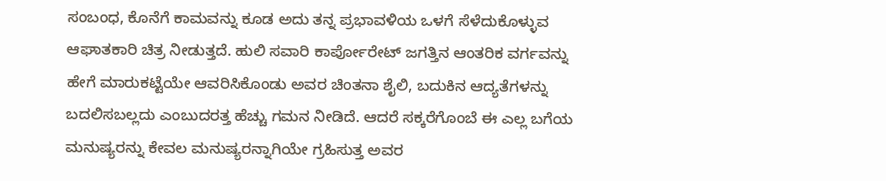ಸಂಬಂಧ, ಕೊನೆಗೆ ಕಾಮವನ್ನು ಕೂಡ ಅದು ತನ್ನ ಪ್ರಭಾವಳಿಯ ಒಳಗೆ ಸೆಳೆದುಕೊಳ್ಳುವ ಆಘಾತಕಾರಿ ಚಿತ್ರ ನೀಡುತ್ತದೆ. ಹುಲಿ ಸವಾರಿ ಕಾರ್ಪೋರೇಟ್ ಜಗತ್ತಿನ ಆಂತರಿಕ ವರ್ಗವನ್ನು ಹೇಗೆ ಮಾರುಕಟ್ಟೆಯೇ ಆವರಿಸಿಕೊಂಡು ಅವರ ಚಿಂತನಾ ಶೈಲಿ, ಬದುಕಿನ ಆದ್ಯತೆಗಳನ್ನು ಬದಲಿಸಬಲ್ಲದು ಎಂಬುದರತ್ತ ಹೆಚ್ಚು ಗಮನ ನೀಡಿದೆ. ಆದರೆ ಸಕ್ಕರೆಗೊಂಬೆ ಈ ಎಲ್ಲ ಬಗೆಯ ಮನುಷ್ಯರನ್ನು ಕೇವಲ ಮನುಷ್ಯರನ್ನಾಗಿಯೇ ಗ್ರಹಿಸುತ್ತ ಅವರ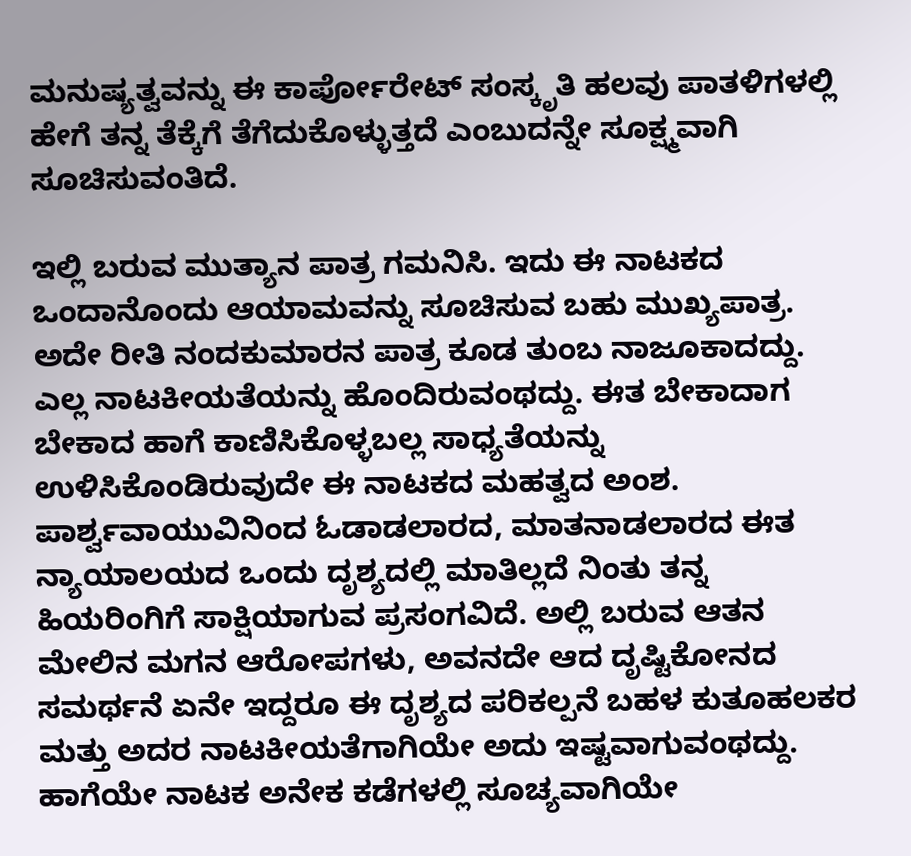ಮನುಷ್ಯತ್ವವನ್ನು ಈ ಕಾರ್ಪೋರೇಟ್ ಸಂಸ್ಕೃತಿ ಹಲವು ಪಾತಳಿಗಳಲ್ಲಿ ಹೇಗೆ ತನ್ನ ತೆಕ್ಕೆಗೆ ತೆಗೆದುಕೊಳ್ಳುತ್ತದೆ ಎಂಬುದನ್ನೇ ಸೂಕ್ಷ್ಮವಾಗಿ ಸೂಚಿಸುವಂತಿದೆ.

ಇಲ್ಲಿ ಬರುವ ಮುತ್ಯಾನ ಪಾತ್ರ ಗಮನಿಸಿ. ಇದು ಈ ನಾಟಕದ ಒಂದಾನೊಂದು ಆಯಾಮವನ್ನು ಸೂಚಿಸುವ ಬಹು ಮುಖ್ಯಪಾತ್ರ. ಅದೇ ರೀತಿ ನಂದಕುಮಾರನ ಪಾತ್ರ ಕೂಡ ತುಂಬ ನಾಜೂಕಾದದ್ದು. ಎಲ್ಲ ನಾಟಕೀಯತೆಯನ್ನು ಹೊಂದಿರುವಂಥದ್ದು. ಈತ ಬೇಕಾದಾಗ ಬೇಕಾದ ಹಾಗೆ ಕಾಣಿಸಿಕೊಳ್ಳಬಲ್ಲ ಸಾಧ್ಯತೆಯನ್ನು ಉಳಿಸಿಕೊಂಡಿರುವುದೇ ಈ ನಾಟಕದ ಮಹತ್ವದ ಅಂಶ. ಪಾರ್ಶ್ವವಾಯುವಿನಿಂದ ಓಡಾಡಲಾರದ, ಮಾತನಾಡಲಾರದ ಈತ ನ್ಯಾಯಾಲಯದ ಒಂದು ದೃಶ್ಯದಲ್ಲಿ ಮಾತಿಲ್ಲದೆ ನಿಂತು ತನ್ನ ಹಿಯರಿಂಗಿಗೆ ಸಾಕ್ಷಿಯಾಗುವ ಪ್ರಸಂಗವಿದೆ. ಅಲ್ಲಿ ಬರುವ ಆತನ ಮೇಲಿನ ಮಗನ ಆರೋಪಗಳು, ಅವನದೇ ಆದ ದೃಷ್ಟಿಕೋನದ ಸಮರ್ಥನೆ ಏನೇ ಇದ್ದರೂ ಈ ದೃಶ್ಯದ ಪರಿಕಲ್ಪನೆ ಬಹಳ ಕುತೂಹಲಕರ ಮತ್ತು ಅದರ ನಾಟಕೀಯತೆಗಾಗಿಯೇ ಅದು ಇಷ್ಟವಾಗುವಂಥದ್ದು. ಹಾಗೆಯೇ ನಾಟಕ ಅನೇಕ ಕಡೆಗಳಲ್ಲಿ ಸೂಚ್ಯವಾಗಿಯೇ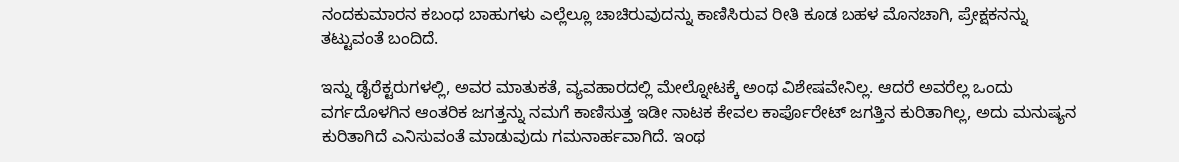ನಂದಕುಮಾರನ ಕಬಂಧ ಬಾಹುಗಳು ಎಲ್ಲೆಲ್ಲೂ ಚಾಚಿರುವುದನ್ನು ಕಾಣಿಸಿರುವ ರೀತಿ ಕೂಡ ಬಹಳ ಮೊನಚಾಗಿ, ಪ್ರೇಕ್ಷಕನನ್ನು ತಟ್ಟುವಂತೆ ಬಂದಿದೆ.

ಇನ್ನು ಡೈರೆಕ್ಟರುಗಳಲ್ಲಿ, ಅವರ ಮಾತುಕತೆ, ವ್ಯವಹಾರದಲ್ಲಿ ಮೇಲ್ನೋಟಕ್ಕೆ ಅಂಥ ವಿಶೇಷವೇನಿಲ್ಲ. ಆದರೆ ಅವರೆಲ್ಲ ಒಂದು ವರ್ಗದೊಳಗಿನ ಆಂತರಿಕ ಜಗತ್ತನ್ನು ನಮಗೆ ಕಾಣಿಸುತ್ತ ಇಡೀ ನಾಟಕ ಕೇವಲ ಕಾರ್ಪೊರೇಟ್ ಜಗತ್ತಿನ ಕುರಿತಾಗಿಲ್ಲ, ಅದು ಮನುಷ್ಯನ ಕುರಿತಾಗಿದೆ ಎನಿಸುವಂತೆ ಮಾಡುವುದು ಗಮನಾರ್ಹವಾಗಿದೆ. ಇಂಥ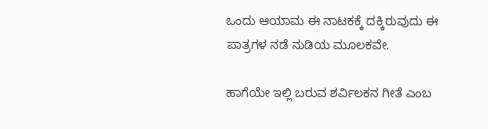ಒಂದು ಆಯಾಮ ಈ ನಾಟಕಕ್ಕೆ ದಕ್ಕಿರುವುದು ಈ ಪಾತ್ರಗಳ ನಡೆ ನುಡಿಯ ಮೂಲಕವೇ.

ಹಾಗೆಯೇ ಇಲ್ಲಿ ಬರುವ ಶರ್ವಿಲಕನ ಗೀತೆ ಎಂಬ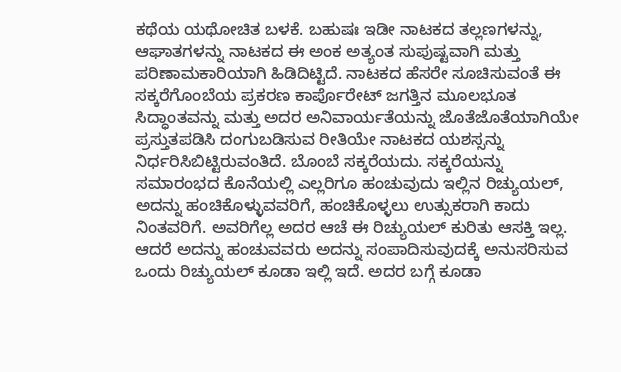ಕಥೆಯ ಯಥೋಚಿತ ಬಳಕೆ. ಬಹುಷಃ ಇಡೀ ನಾಟಕದ ತಲ್ಲಣಗಳನ್ನು, ಆಘಾತಗಳನ್ನು ನಾಟಕದ ಈ ಅಂಕ ಅತ್ಯಂತ ಸುಪುಷ್ಟವಾಗಿ ಮತ್ತು ಪರಿಣಾಮಕಾರಿಯಾಗಿ ಹಿಡಿದಿಟ್ಟಿದೆ. ನಾಟಕದ ಹೆಸರೇ ಸೂಚಿಸುವಂತೆ ಈ ಸಕ್ಕರೆಗೊಂಬೆಯ ಪ್ರಕರಣ ಕಾರ್ಪೊರೇಟ್ ಜಗತ್ತಿನ ಮೂಲಭೂತ ಸಿದ್ಧಾಂತವನ್ನು ಮತ್ತು ಅದರ ಅನಿವಾರ್ಯತೆಯನ್ನು ಜೊತೆಜೊತೆಯಾಗಿಯೇ ಪ್ರಸ್ತುತಪಡಿಸಿ ದಂಗುಬಡಿಸುವ ರೀತಿಯೇ ನಾಟಕದ ಯಶಸ್ಸನ್ನು ನಿರ್ಧರಿಸಿಬಿಟ್ಟಿರುವಂತಿದೆ. ಬೊಂಬೆ ಸಕ್ಕರೆಯದು. ಸಕ್ಕರೆಯನ್ನು ಸಮಾರಂಭದ ಕೊನೆಯಲ್ಲಿ ಎಲ್ಲರಿಗೂ ಹಂಚುವುದು ಇಲ್ಲಿನ ರಿಚ್ಯುಯಲ್, ಅದನ್ನು ಹಂಚಿಕೊಳ್ಳುವವರಿಗೆ, ಹಂಚಿಕೊಳ್ಳಲು ಉತ್ಸುಕರಾಗಿ ಕಾದು ನಿಂತವರಿಗೆ. ಅವರಿಗೆಲ್ಲ ಅದರ ಆಚೆ ಈ ರಿಚ್ಯುಯಲ್ ಕುರಿತು ಆಸಕ್ತಿ ಇಲ್ಲ. ಆದರೆ ಅದನ್ನು ಹಂಚುವವರು ಅದನ್ನು ಸಂಪಾದಿಸುವುದಕ್ಕೆ ಅನುಸರಿಸುವ ಒಂದು ರಿಚ್ಯುಯಲ್ ಕೂಡಾ ಇಲ್ಲಿ ಇದೆ. ಅದರ ಬಗ್ಗೆ ಕೂಡಾ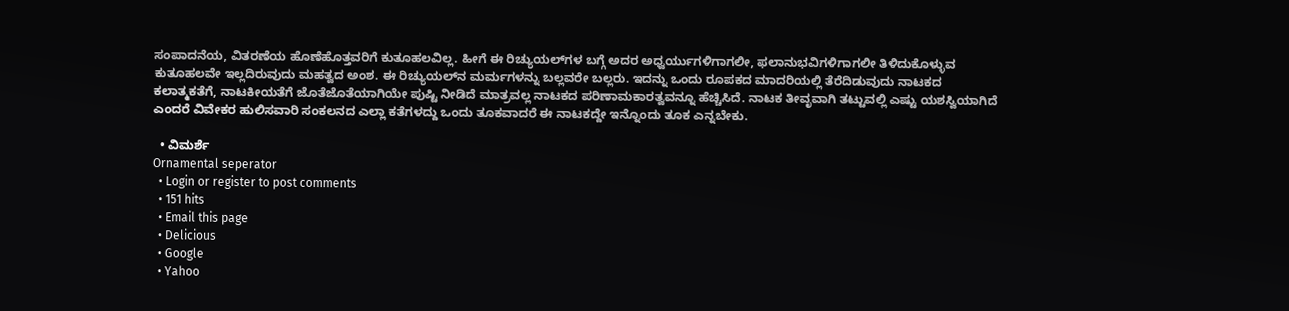ಸಂಪಾದನೆಯ, ವಿತರಣೆಯ ಹೊಣೆಹೊತ್ತವರಿಗೆ ಕುತೂಹಲವಿಲ್ಲ. ಹೀಗೆ ಈ ರಿಚ್ಯುಯಲ್‌ಗಳ ಬಗ್ಗೆ ಅದರ ಅಧ್ವರ್ಯುಗಳಿಗಾಗಲೀ, ಫಲಾನುಭವಿಗಳಿಗಾಗಲೀ ತಿಳಿದುಕೊಳ್ಳುವ ಕುತೂಹಲವೇ ಇಲ್ಲದಿರುವುದು ಮಹತ್ವದ ಅಂಶ. ಈ ರಿಚ್ಯುಯಲ್‌ನ ಮರ್ಮಗಳನ್ನು ಬಲ್ಲವರೇ ಬಲ್ಲರು. ಇದನ್ನು ಒಂದು ರೂಪಕದ ಮಾದರಿಯಲ್ಲಿ ತೆರೆದಿಡುವುದು ನಾಟಕದ ಕಲಾತ್ಮಕತೆಗೆ, ನಾಟಕೀಯತೆಗೆ ಜೊತೆಜೊತೆಯಾಗಿಯೇ ಪುಷ್ಟಿ ನೀಡಿದೆ ಮಾತ್ರವಲ್ಲ ನಾಟಕದ ಪರಿಣಾಮಕಾರತ್ವವನ್ನೂ ಹೆಚ್ಚಿಸಿದೆ. ನಾಟಕ ತೀವೃವಾಗಿ ತಟ್ಟುವಲ್ಲಿ ಎಷ್ಟು ಯಶಸ್ವಿಯಾಗಿದೆ ಎಂದರೆ ವಿವೇಕರ ಹುಲಿಸವಾರಿ ಸಂಕಲನದ ಎಲ್ಲಾ ಕತೆಗಳದ್ದು ಒಂದು ತೂಕವಾದರೆ ಈ ನಾಟಕದ್ದೇ ಇನ್ನೊಂದು ತೂಕ ಎನ್ನಬೇಕು.

  • ವಿಮರ್ಶೆ
Ornamental seperator
  • Login or register to post comments
  • 151 hits
  • Email this page
  • Delicious
  • Google
  • Yahoo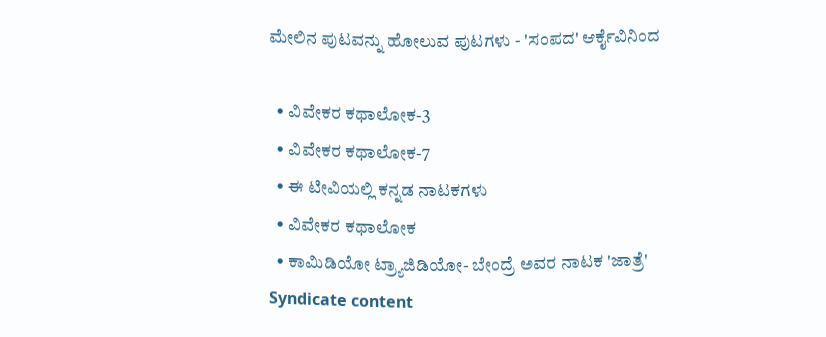ಮೇಲಿನ ಪುಟವನ್ನು ಹೋಲುವ ಪುಟಗಳು - 'ಸಂಪದ' ಆರ್ಕೈವಿನಿಂದ

  • ವಿವೇಕರ ಕಥಾಲೋಕ-3
  • ವಿವೇಕರ ಕಥಾಲೋಕ-7
  • ಈ ಟೀವಿಯಲ್ಲಿ ಕನ್ನಡ ನಾಟಕಗಳು
  • ವಿವೇಕರ ಕಥಾಲೋಕ
  • ಕಾಮಿಡಿಯೋ ಟ್ರ್ಯಾಜಿಡಿಯೋ- ಬೇಂದ್ರೆ ಅವರ ನಾಟಕ 'ಜಾತ್ರೆ'
Syndicate content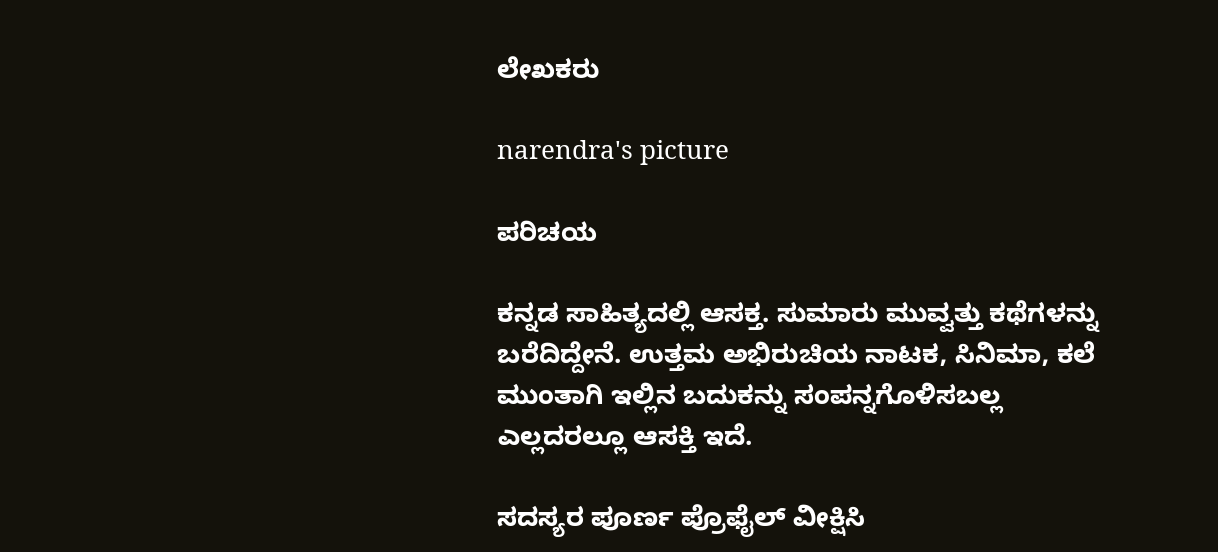ಲೇಖಕರು

narendra's picture

ಪರಿಚಯ

ಕನ್ನಡ ಸಾಹಿತ್ಯದಲ್ಲಿ ಆಸಕ್ತ. ಸುಮಾರು ಮುವ್ವತ್ತು ಕಥೆಗಳನ್ನು ಬರೆದಿದ್ದೇನೆ. ಉತ್ತಮ ಅಭಿರುಚಿಯ ನಾಟಕ, ಸಿನಿಮಾ, ಕಲೆ ಮುಂತಾಗಿ ಇಲ್ಲಿನ ಬದುಕನ್ನು ಸಂಪನ್ನಗೊಳಿಸಬಲ್ಲ ಎಲ್ಲದರಲ್ಲೂ ಆಸಕ್ತಿ ಇದೆ.

ಸದಸ್ಯರ ಪೂರ್ಣ ಪ್ರೊಫೈಲ್ ವೀಕ್ಷಿಸಿ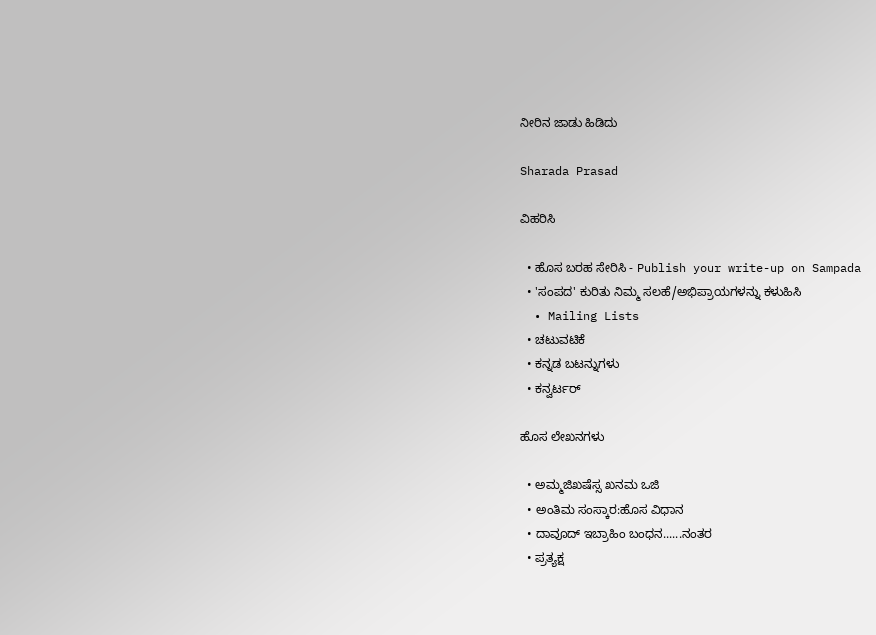ನೀರಿನ ಜಾಡು ಹಿಡಿದು

Sharada Prasad

ವಿಹರಿಸಿ

  • ಹೊಸ ಬರಹ ಸೇರಿಸಿ - Publish your write-up on Sampada
  • 'ಸಂಪದ' ಕುರಿತು ನಿಮ್ಮ ಸಲಹೆ/ಅಭಿಪ್ರಾಯಗಳನ್ನು ಕಳುಹಿಸಿ
  • Mailing Lists
  • ಚಟುವಟಿಕೆ
  • ಕನ್ನಡ ಬಟನ್ನುಗಳು
  • ಕನ್ವರ್ಟರ್

ಹೊಸ ಲೇಖನಗಳು

  • ಅಮ್ಮಜಿಖಷೆಸ್ಸ ಖನಮ ಒಜಿ
  • ಅಂತಿಮ ಸಂಸ್ಕಾರ:ಹೊಸ ವಿಧಾನ
  • ದಾವೂದ್ ಇಬ್ರಾಹಿಂ ಬಂಧನ......ನಂತರ
  • ಪ್ರತ್ಯಕ್ಷ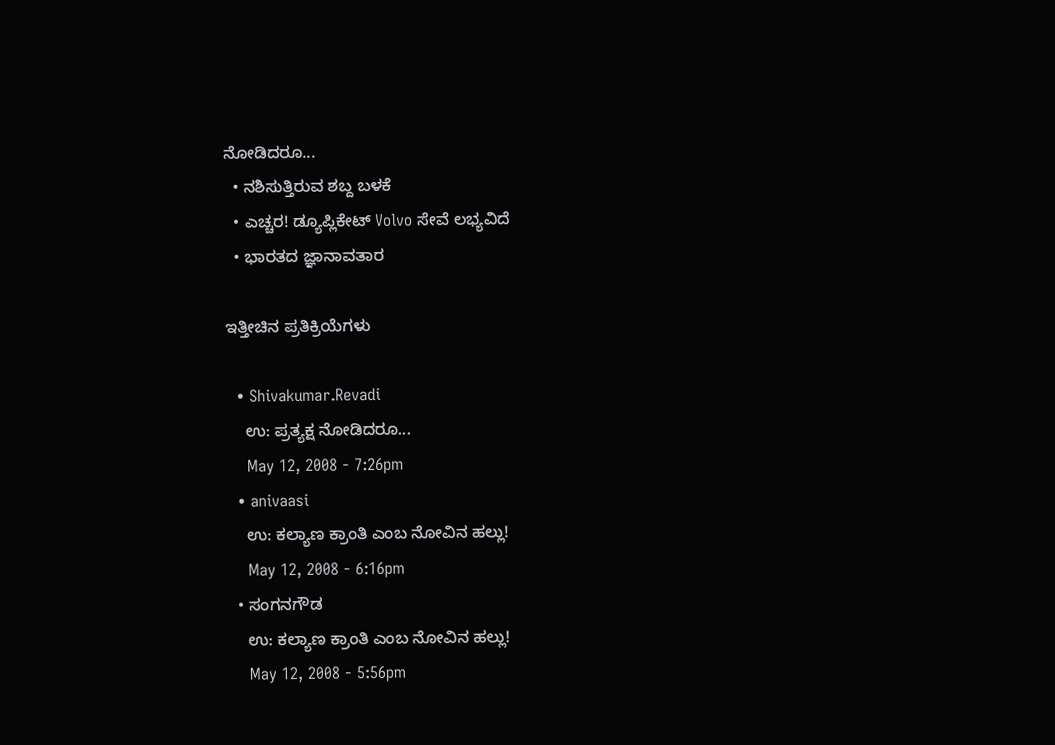ನೋಡಿದರೂ...
  • ನಶಿಸುತ್ತಿರುವ ಶಬ್ದ ಬಳಕೆ
  • ಎಚ್ಚರ! ಡ್ಯೂಪ್ಲಿಕೇಟ್ Volvo ಸೇವೆ ಲಭ್ಯವಿದೆ
  • ಭಾರತದ ಜ್ಞಾನಾವತಾರ

ಇತ್ತೀಚಿನ ಪ್ರತಿಕ್ರಿಯೆಗಳು

  • Shivakumar.Revadi
    ಉ: ಪ್ರತ್ಯಕ್ಷ ನೋಡಿದರೂ...
    May 12, 2008 - 7:26pm
  • anivaasi
    ಉ: ಕಲ್ಯಾಣ ಕ್ರಾಂತಿ ಎಂಬ ನೋವಿನ ಹಲ್ಲು!
    May 12, 2008 - 6:16pm
  • ಸಂಗನಗೌಡ
    ಉ: ಕಲ್ಯಾಣ ಕ್ರಾಂತಿ ಎಂಬ ನೋವಿನ ಹಲ್ಲು!
    May 12, 2008 - 5:56pm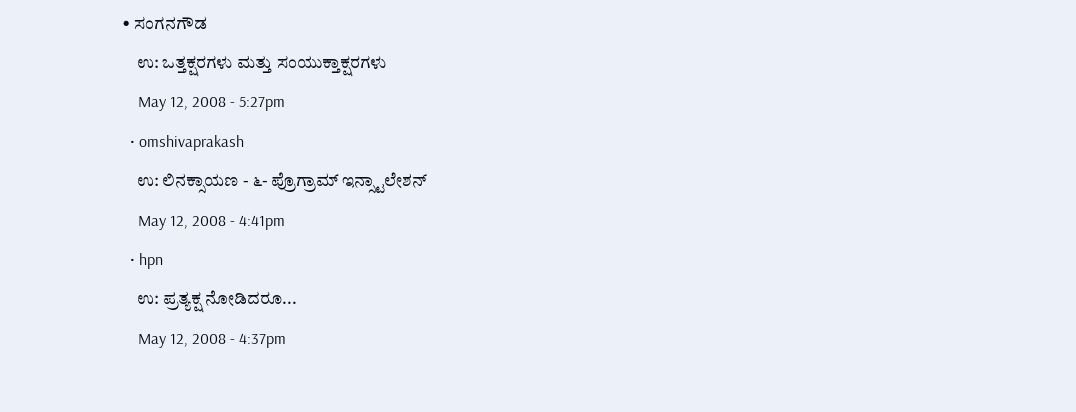• ಸಂಗನಗೌಡ
    ಉ: ಒತ್ತಕ್ಷರಗಳು ಮತ್ತು ಸಂಯುಕ್ತಾಕ್ಷರಗಳು
    May 12, 2008 - 5:27pm
  • omshivaprakash
    ಉ: ಲಿನಕ್ಸಾಯಣ - ೬- ಪ್ರೊಗ್ರಾಮ್ ಇನ್ಸ್ಟಾಲೇಶನ್
    May 12, 2008 - 4:41pm
  • hpn
    ಉ: ಪ್ರತ್ಯಕ್ಷ ನೋಡಿದರೂ...
    May 12, 2008 - 4:37pm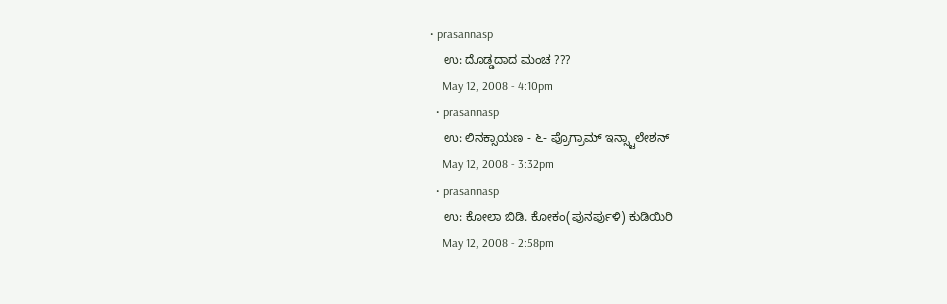• prasannasp
    ಉ: ದೊಡ್ಡದಾದ ಮಂಚ ???
    May 12, 2008 - 4:10pm
  • prasannasp
    ಉ: ಲಿನಕ್ಸಾಯಣ - ೬- ಪ್ರೊಗ್ರಾಮ್ ಇನ್ಸ್ಟಾಲೇಶನ್
    May 12, 2008 - 3:32pm
  • prasannasp
    ಉ: ಕೋಲಾ ಬಿಡಿ. ಕೋಕಂ(ಪುನರ್ಪುಳಿ) ಕುಡಿಯಿರಿ
    May 12, 2008 - 2:58pm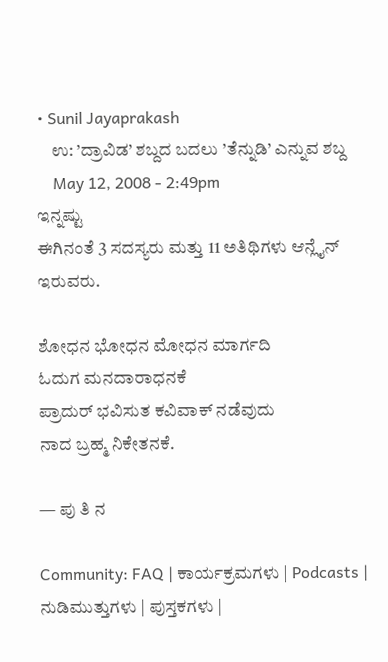• Sunil Jayaprakash
    ಉ: ’ದ್ರಾವಿಡ’ ಶಬ್ದದ ಬದಲು ’ತೆನ್ನುಡಿ’ ಎನ್ನುವ ಶಬ್ದ
    May 12, 2008 - 2:49pm
ಇನ್ನಷ್ಟು
ಈಗಿನಂತೆ 3 ಸದಸ್ಯರು ಮತ್ತು 11 ಅತಿಥಿಗಳು ಆನ್ಲೈನ್ ಇರುವರು.

ಶೋಧನ ಭೋಧನ ಮೋಧನ ಮಾರ್ಗದಿ
ಓದುಗ ಮನದಾರಾಧನಕೆ
ಪ್ರಾದುರ್ ಭವಿಸುತ ಕವಿವಾಕ್ ನಡೆವುದು
ನಾದ ಬ್ರಹ್ಮ ನಿಕೇತನಕೆ.

— ಪು ತಿ ನ

Community: FAQ | ಕಾರ್ಯಕ್ರಮಗಳು | Podcasts | ನುಡಿಮುತ್ತುಗಳು | ಪುಸ್ತಕಗಳು |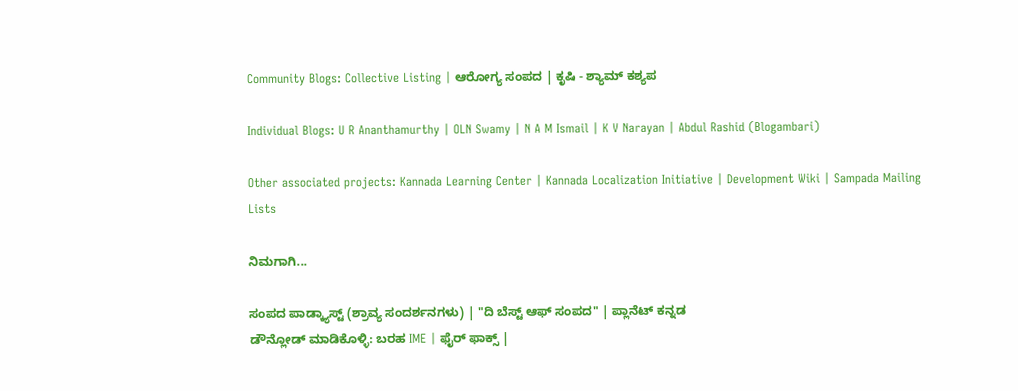Community Blogs: Collective Listing | ಆರೋಗ್ಯ ಸಂಪದ | ಕೃಷಿ - ಶ್ಯಾಮ್ ಕಶ್ಯಪ

Individual Blogs: U R Ananthamurthy | OLN Swamy | N A M Ismail | K V Narayan | Abdul Rashid (Blogambari)

Other associated projects: Kannada Learning Center | Kannada Localization Initiative | Development Wiki | Sampada Mailing Lists

ನಿಮಗಾಗಿ...

ಸಂಪದ ಪಾಡ್ಕ್ಯಾಸ್ಟ್ (ಶ್ರಾವ್ಯ ಸಂದರ್ಶನಗಳು) | "ದಿ ಬೆಸ್ಟ್ ಆಫ್ ಸಂಪದ" | ಪ್ಲಾನೆಟ್ ಕನ್ನಡ
ಡೌನ್ಲೋಡ್ ಮಾಡಿಕೊಳ್ಳಿ: ಬರಹ IME | ಫೈರ್ ಫಾಕ್ಸ್ |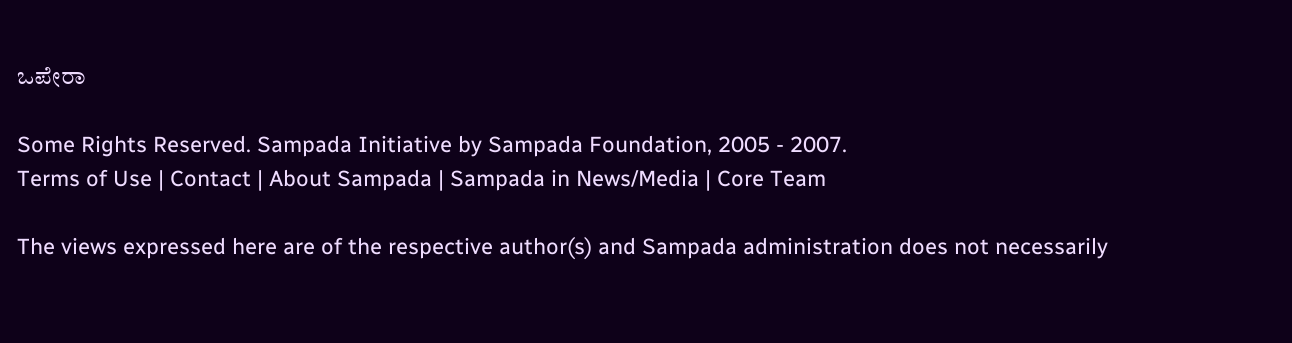ಒಪೇರಾ

Some Rights Reserved. Sampada Initiative by Sampada Foundation, 2005 - 2007.
Terms of Use | Contact | About Sampada | Sampada in News/Media | Core Team

The views expressed here are of the respective author(s) and Sampada administration does not necessarily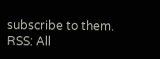subscribe to them.
RSS: All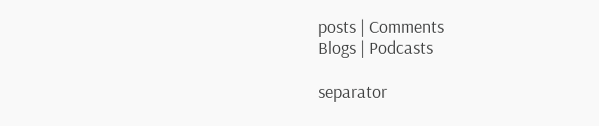posts | Comments
Blogs | Podcasts

separator